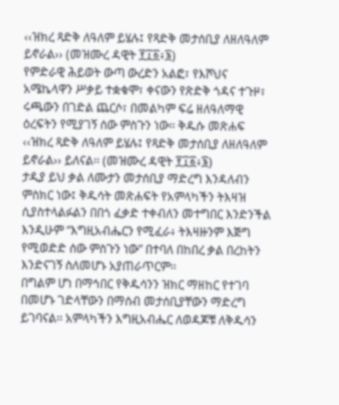‹‹ዝክረ ጻድቅ ለዓለም ይሄሉ፤ የጻድቅ መታሰቢያ ለዘለዓለም ይኖራል›› (መዝሙረ ዳዊት ፻፲፩፥፮)
የምድራዊ ሕይወት ውጣ ውረድን አልፎ፣ የእሾህና አሜኬላዋን ሥቃይ ተቋቁሞ፣ ቀናውን የጽድቅ ጎዳና ተጉዞ፣ ሩጫውን በገድል ጨርሶ፣ በመልካም ፍሬ ዘለዓለማዊ ዕረፍትን የሚያገኝ ሰው ምስጉን ነው፡፡ ቅዱሱ መጽሐፍ ‹‹ዝክረ ጻድቅ ለዓለም ይሄሉ፤ የጻድቅ መታሰቢያ ለዘለዓለም ይኖራል›› ይለናል፡፡ (መዝሙረ ዳዊት ፻፲፩፥፮)
ታዲያ ይህ ቃል ለሙታን መታሰቢያ ማድረግ እንዳለብን ምስክር ነው፤ ቅዱሳት መጽሐፍት የአምላካችን ትእዛዝ ሲያስተላልፉልን በበጎ ፈቃድ ተቀብለን መተግበር እንድንችል እንዲሁም “እግዚአብሔርን የሚፈራ፥ ትእዛዙንም እጅግ የሚወድድ ሰው ምስጉን ነው” በተባለ በከበረ ቃል በረከትን እንድናገኝ ስለመሆኑ አያጠራጥርም፡፡
በግልም ሆነ በማኅበር የቅዱሳንን ዝክር ማዘከር የተገባ በመሆኑ ገድላቸውን በማሰብ መታሰቢያቸውን ማድረግ ይገባናል፡፡ አምላካችን እግዚአብሔር ለወዳጆቹ ለቅዱሳን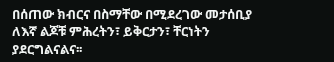በሰጠው ክብርና በስማቸው በሚደረገው መታሰቢያ ለእኛ ልጆቹ ምሕረትን፣ ይቅርታን፣ ቸርነትን ያደርግልናልና፡፡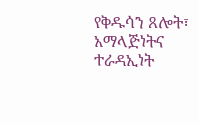የቅዱሳን ጸሎት፣ አማላጅነትና ተራዳኢነት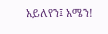አይለየን፤ አሜን!